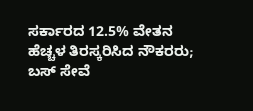ಸರ್ಕಾರದ 12.5% ವೇತನ ಹೆಚ್ಚಳ ತಿರಸ್ಕರಿಸಿದ ನೌಕರರು; ಬಸ್ ಸೇವೆ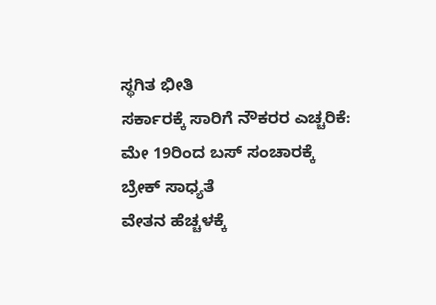ಸ್ಥಗಿತ ಭೀತಿ
ಸರ್ಕಾರಕ್ಕೆ ಸಾರಿಗೆ ನೌಕರರ ಎಚ್ಚರಿಕೆ: ಮೇ 19ರಿಂದ ಬಸ್ ಸಂಚಾರಕ್ಕೆ ಬ್ರೇಕ್ ಸಾಧ್ಯತೆ
ವೇತನ ಹೆಚ್ಚಳಕ್ಕೆ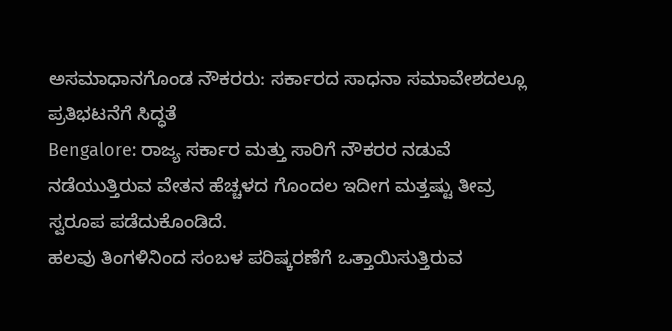ಅಸಮಾಧಾನಗೊಂಡ ನೌಕರರು: ಸರ್ಕಾರದ ಸಾಧನಾ ಸಮಾವೇಶದಲ್ಲೂ ಪ್ರತಿಭಟನೆಗೆ ಸಿದ್ಧತೆ
Bengalore: ರಾಜ್ಯ ಸರ್ಕಾರ ಮತ್ತು ಸಾರಿಗೆ ನೌಕರರ ನಡುವೆ ನಡೆಯುತ್ತಿರುವ ವೇತನ ಹೆಚ್ಚಳದ ಗೊಂದಲ ಇದೀಗ ಮತ್ತಷ್ಟು ತೀವ್ರ ಸ್ವರೂಪ ಪಡೆದುಕೊಂಡಿದೆ.
ಹಲವು ತಿಂಗಳಿನಿಂದ ಸಂಬಳ ಪರಿಷ್ಕರಣೆಗೆ ಒತ್ತಾಯಿಸುತ್ತಿರುವ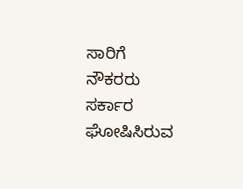ಸಾರಿಗೆ ನೌಕರರು ಸರ್ಕಾರ ಘೋಷಿಸಿರುವ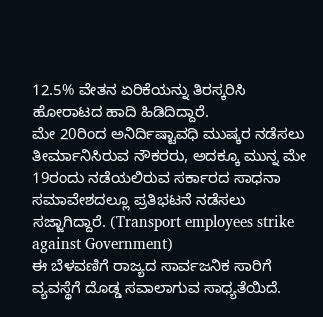12.5% ವೇತನ ಏರಿಕೆಯನ್ನು ತಿರಸ್ಕರಿಸಿ ಹೋರಾಟದ ಹಾದಿ ಹಿಡಿದಿದ್ದಾರೆ.
ಮೇ 20ರಿಂದ ಅನಿರ್ದಿಷ್ಟಾವಧಿ ಮುಷ್ಕರ ನಡೆಸಲು ತೀರ್ಮಾನಿಸಿರುವ ನೌಕರರು, ಅದಕ್ಕೂ ಮುನ್ನ ಮೇ 19ರಂದು ನಡೆಯಲಿರುವ ಸರ್ಕಾರದ ಸಾಧನಾ ಸಮಾವೇಶದಲ್ಲೂ ಪ್ರತಿಭಟನೆ ನಡೆಸಲು ಸಜ್ಜಾಗಿದ್ದಾರೆ. (Transport employees strike against Government)
ಈ ಬೆಳವಣಿಗೆ ರಾಜ್ಯದ ಸಾರ್ವಜನಿಕ ಸಾರಿಗೆ ವ್ಯವಸ್ಥೆಗೆ ದೊಡ್ಡ ಸವಾಲಾಗುವ ಸಾಧ್ಯತೆಯಿದೆ.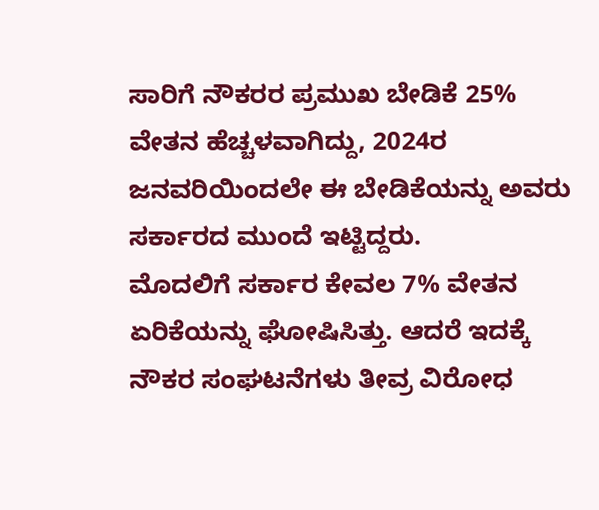ಸಾರಿಗೆ ನೌಕರರ ಪ್ರಮುಖ ಬೇಡಿಕೆ 25% ವೇತನ ಹೆಚ್ಚಳವಾಗಿದ್ದು, 2024ರ ಜನವರಿಯಿಂದಲೇ ಈ ಬೇಡಿಕೆಯನ್ನು ಅವರು ಸರ್ಕಾರದ ಮುಂದೆ ಇಟ್ಟಿದ್ದರು.
ಮೊದಲಿಗೆ ಸರ್ಕಾರ ಕೇವಲ 7% ವೇತನ ಏರಿಕೆಯನ್ನು ಘೋಷಿಸಿತ್ತು. ಆದರೆ ಇದಕ್ಕೆ ನೌಕರ ಸಂಘಟನೆಗಳು ತೀವ್ರ ವಿರೋಧ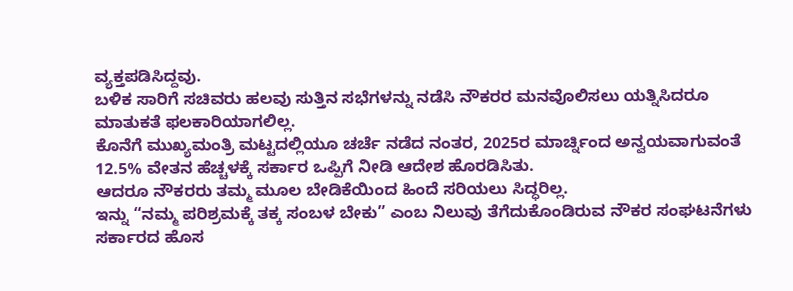ವ್ಯಕ್ತಪಡಿಸಿದ್ದವು.
ಬಳಿಕ ಸಾರಿಗೆ ಸಚಿವರು ಹಲವು ಸುತ್ತಿನ ಸಭೆಗಳನ್ನು ನಡೆಸಿ ನೌಕರರ ಮನವೊಲಿಸಲು ಯತ್ನಿಸಿದರೂ ಮಾತುಕತೆ ಫಲಕಾರಿಯಾಗಲಿಲ್ಲ.
ಕೊನೆಗೆ ಮುಖ್ಯಮಂತ್ರಿ ಮಟ್ಟದಲ್ಲಿಯೂ ಚರ್ಚೆ ನಡೆದ ನಂತರ, 2025ರ ಮಾರ್ಚ್ನಿಂದ ಅನ್ವಯವಾಗುವಂತೆ 12.5% ವೇತನ ಹೆಚ್ಚಳಕ್ಕೆ ಸರ್ಕಾರ ಒಪ್ಪಿಗೆ ನೀಡಿ ಆದೇಶ ಹೊರಡಿಸಿತು.
ಆದರೂ ನೌಕರರು ತಮ್ಮ ಮೂಲ ಬೇಡಿಕೆಯಿಂದ ಹಿಂದೆ ಸರಿಯಲು ಸಿದ್ಧರಿಲ್ಲ.
ಇನ್ನು “ನಮ್ಮ ಪರಿಶ್ರಮಕ್ಕೆ ತಕ್ಕ ಸಂಬಳ ಬೇಕು” ಎಂಬ ನಿಲುವು ತೆಗೆದುಕೊಂಡಿರುವ ನೌಕರ ಸಂಘಟನೆಗಳು ಸರ್ಕಾರದ ಹೊಸ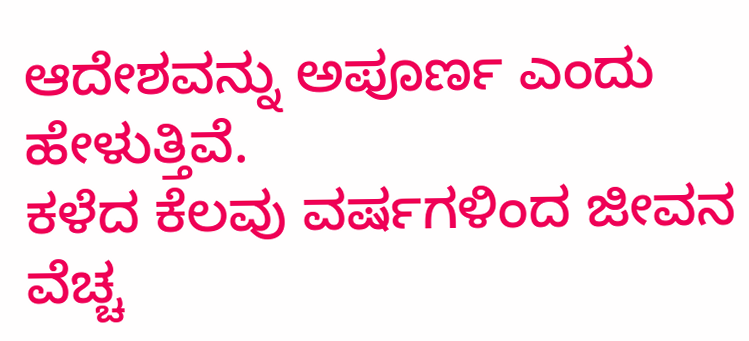ಆದೇಶವನ್ನು ಅಪೂರ್ಣ ಎಂದು ಹೇಳುತ್ತಿವೆ.
ಕಳೆದ ಕೆಲವು ವರ್ಷಗಳಿಂದ ಜೀವನ ವೆಚ್ಚ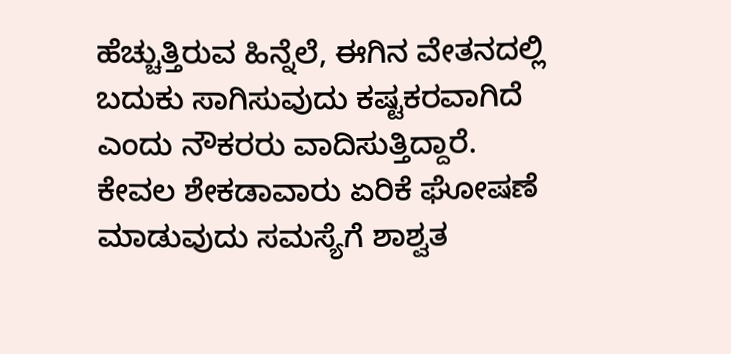ಹೆಚ್ಚುತ್ತಿರುವ ಹಿನ್ನೆಲೆ, ಈಗಿನ ವೇತನದಲ್ಲಿ ಬದುಕು ಸಾಗಿಸುವುದು ಕಷ್ಟಕರವಾಗಿದೆ ಎಂದು ನೌಕರರು ವಾದಿಸುತ್ತಿದ್ದಾರೆ.
ಕೇವಲ ಶೇಕಡಾವಾರು ಏರಿಕೆ ಘೋಷಣೆ ಮಾಡುವುದು ಸಮಸ್ಯೆಗೆ ಶಾಶ್ವತ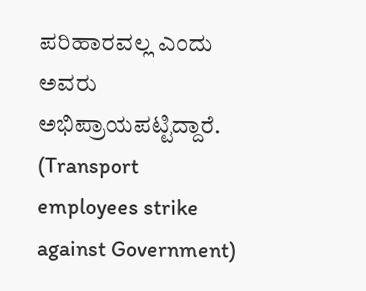ಪರಿಹಾರವಲ್ಲ ಎಂದು ಅವರು ಅಭಿಪ್ರಾಯಪಟ್ಟಿದ್ದಾರೆ. (Transport employees strike against Government)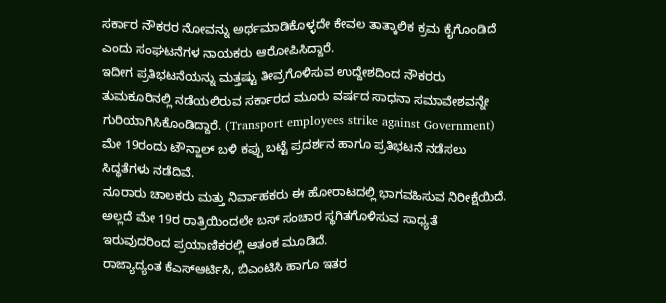ಸರ್ಕಾರ ನೌಕರರ ನೋವನ್ನು ಅರ್ಥಮಾಡಿಕೊಳ್ಳದೇ ಕೇವಲ ತಾತ್ಕಾಲಿಕ ಕ್ರಮ ಕೈಗೊಂಡಿದೆ ಎಂದು ಸಂಘಟನೆಗಳ ನಾಯಕರು ಆರೋಪಿಸಿದ್ದಾರೆ.
ಇದೀಗ ಪ್ರತಿಭಟನೆಯನ್ನು ಮತ್ತಷ್ಟು ತೀವ್ರಗೊಳಿಸುವ ಉದ್ದೇಶದಿಂದ ನೌಕರರು ತುಮಕೂರಿನಲ್ಲಿ ನಡೆಯಲಿರುವ ಸರ್ಕಾರದ ಮೂರು ವರ್ಷದ ಸಾಧನಾ ಸಮಾವೇಶವನ್ನೇ ಗುರಿಯಾಗಿಸಿಕೊಂಡಿದ್ದಾರೆ. (Transport employees strike against Government)
ಮೇ 19ರಂದು ಟೌನ್ಹಾಲ್ ಬಳಿ ಕಪ್ಪು ಬಟ್ಟೆ ಪ್ರದರ್ಶನ ಹಾಗೂ ಪ್ರತಿಭಟನೆ ನಡೆಸಲು ಸಿದ್ಧತೆಗಳು ನಡೆದಿವೆ.
ನೂರಾರು ಚಾಲಕರು ಮತ್ತು ನಿರ್ವಾಹಕರು ಈ ಹೋರಾಟದಲ್ಲಿ ಭಾಗವಹಿಸುವ ನಿರೀಕ್ಷೆಯಿದೆ.
ಅಲ್ಲದೆ ಮೇ 19ರ ರಾತ್ರಿಯಿಂದಲೇ ಬಸ್ ಸಂಚಾರ ಸ್ಥಗಿತಗೊಳಿಸುವ ಸಾಧ್ಯತೆ ಇರುವುದರಿಂದ ಪ್ರಯಾಣಿಕರಲ್ಲಿ ಆತಂಕ ಮೂಡಿದೆ.
ರಾಜ್ಯಾದ್ಯಂತ ಕೆಎಸ್ಆರ್ಟಿಸಿ, ಬಿಎಂಟಿಸಿ ಹಾಗೂ ಇತರ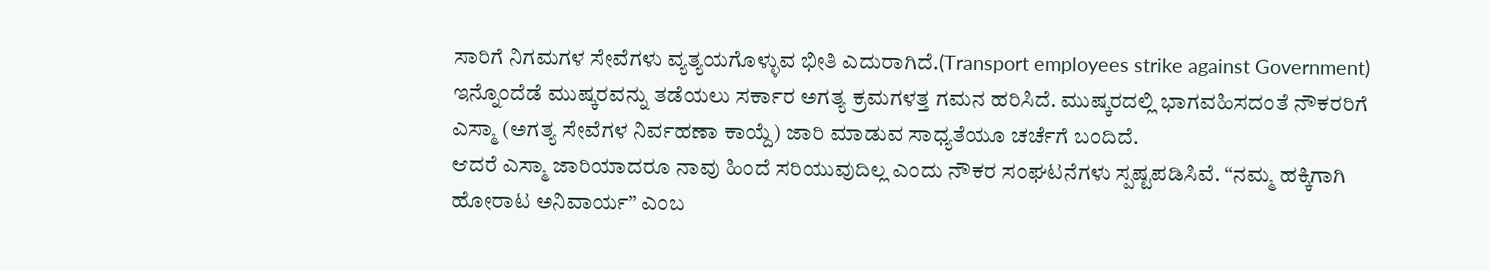ಸಾರಿಗೆ ನಿಗಮಗಳ ಸೇವೆಗಳು ವ್ಯತ್ಯಯಗೊಳ್ಳುವ ಭೀತಿ ಎದುರಾಗಿದೆ.(Transport employees strike against Government)
ಇನ್ನೊಂದೆಡೆ ಮುಷ್ಕರವನ್ನು ತಡೆಯಲು ಸರ್ಕಾರ ಅಗತ್ಯ ಕ್ರಮಗಳತ್ತ ಗಮನ ಹರಿಸಿದೆ. ಮುಷ್ಕರದಲ್ಲಿ ಭಾಗವಹಿಸದಂತೆ ನೌಕರರಿಗೆ ಎಸ್ಮಾ (ಅಗತ್ಯ ಸೇವೆಗಳ ನಿರ್ವಹಣಾ ಕಾಯ್ದೆ) ಜಾರಿ ಮಾಡುವ ಸಾಧ್ಯತೆಯೂ ಚರ್ಚೆಗೆ ಬಂದಿದೆ.
ಆದರೆ ಎಸ್ಮಾ ಜಾರಿಯಾದರೂ ನಾವು ಹಿಂದೆ ಸರಿಯುವುದಿಲ್ಲ ಎಂದು ನೌಕರ ಸಂಘಟನೆಗಳು ಸ್ಪಷ್ಟಪಡಿಸಿವೆ. “ನಮ್ಮ ಹಕ್ಕಿಗಾಗಿ ಹೋರಾಟ ಅನಿವಾರ್ಯ” ಎಂಬ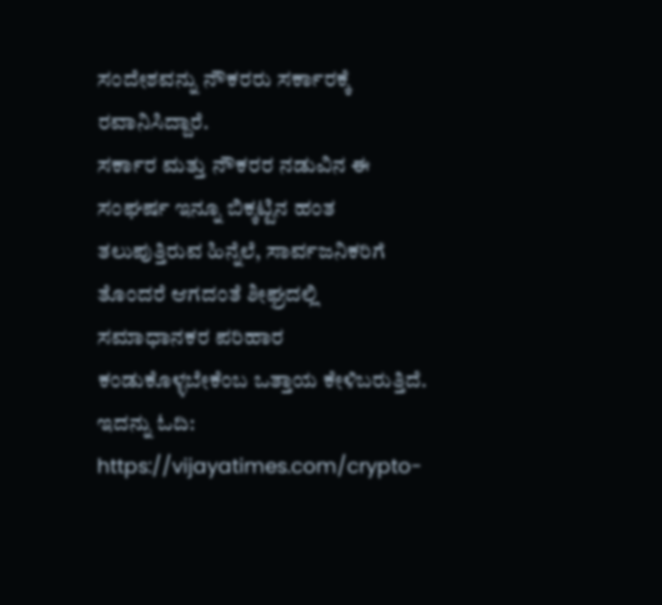ಸಂದೇಶವನ್ನು ನೌಕರರು ಸರ್ಕಾರಕ್ಕೆ ರವಾನಿಸಿದ್ದಾರೆ.
ಸರ್ಕಾರ ಮತ್ತು ನೌಕರರ ನಡುವಿನ ಈ ಸಂಘರ್ಷ ಇನ್ನೂ ಬಿಕ್ಕಟ್ಟಿನ ಹಂತ ತಲುಪುತ್ತಿರುವ ಹಿನ್ನೆಲೆ, ಸಾರ್ವಜನಿಕರಿಗೆ ತೊಂದರೆ ಆಗದಂತೆ ಶೀಘ್ರದಲ್ಲಿ ಸಮಾಧಾನಕರ ಪರಿಹಾರ ಕಂಡುಕೊಳ್ಳಬೇಕೆಂಬ ಒತ್ತಾಯ ಕೇಳಿಬರುತ್ತಿದೆ.
ಇದನ್ನು ಓದಿ: https://vijayatimes.com/crypto-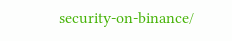security-on-binance/